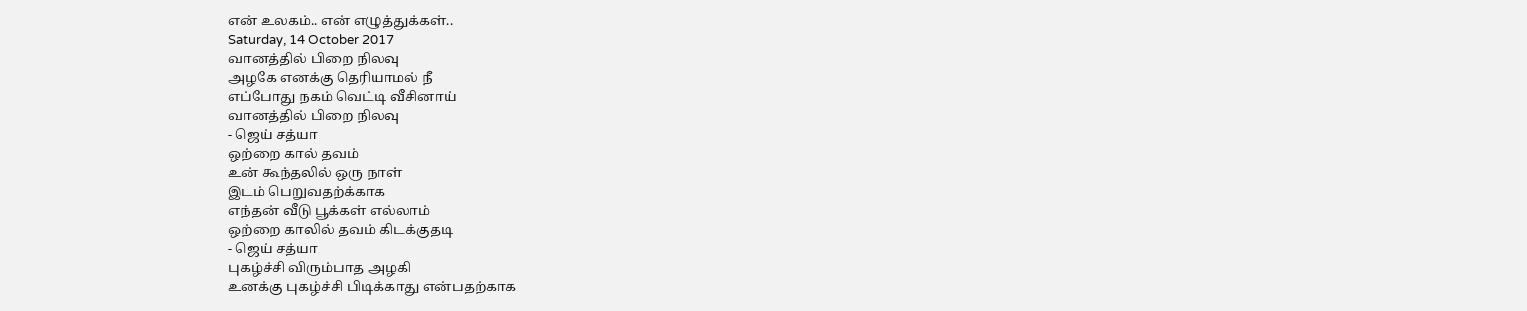என் உலகம்.. என் எழுத்துக்கள்..
Saturday, 14 October 2017
வானத்தில் பிறை நிலவு
அழகே எனக்கு தெரியாமல் நீ
எப்போது நகம் வெட்டி வீசினாய்
வானத்தில் பிறை நிலவு
- ஜெய் சத்யா
ஒற்றை கால் தவம்
உன் கூந்தலில் ஒரு நாள்
இடம் பெறுவதற்க்காக
எந்தன் வீடு பூக்கள் எல்லாம்
ஒற்றை காலில் தவம் கிடக்குதடி
- ஜெய் சத்யா
புகழ்ச்சி விரும்பாத அழகி
உனக்கு புகழ்ச்சி பிடிக்காது என்பதற்காக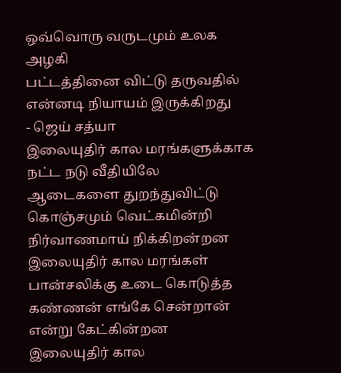ஒவ்வொரு வருடமும் உலக அழகி
பட்டத்தினை விட்டு தருவதில்
என்னடி நியாயம் இருக்கிறது
- ஜெய் சத்யா
இலையுதிர் கால மரங்களுக்காக
நட்ட நடு வீதியிலே
ஆடைகளை துறந்துவிட்டு கொஞ்சமும் வெட்கமின்றி
நிர்வாணமாய் நிக்கிறன்றன
இலையுதிர் கால மரங்கள்
பான்சலிக்கு உடை கொடுத்த
கண்ணன் எங்கே சென்றான்
என்று கேட்கின்றன
இலையுதிர் கால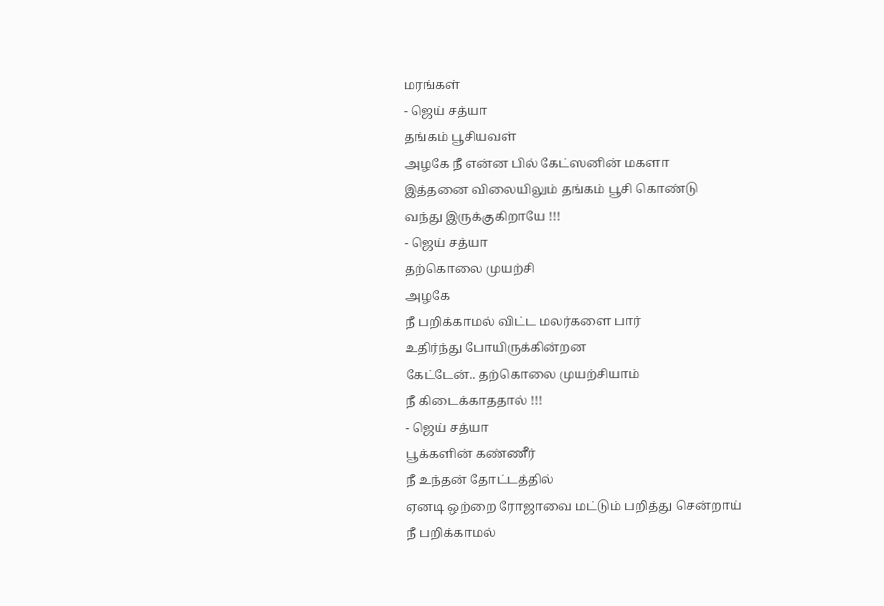மரங்கள்
- ஜெய் சத்யா
தங்கம் பூசியவள்
அழகே நீ என்ன பில் கேட்ஸனின் மகளா
இத்தனை விலையிலும் தங்கம் பூசி கொண்டு
வந்து இருக்குகிறாயே !!!
- ஜெய் சத்யா
தற்கொலை முயற்சி
அழகே
நீ பறிக்காமல் விட்ட மலர்களை பார்
உதிர்ந்து போயிருக்கின்றன
கேட்டேன்.. தற்கொலை முயற்சியாம்
நீ கிடைக்காததால் !!!
- ஜெய் சத்யா
பூக்களின் கண்ணீர்
நீ உந்தன் தோட்டத்தில்
ஏனடி ஒற்றை ரோஜாவை மட்டும் பறித்து சென்றாய்
நீ பறிக்காமல்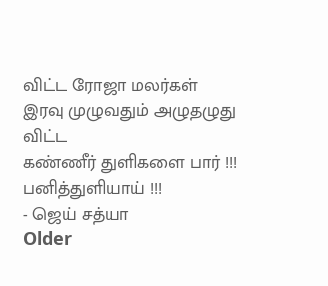விட்ட ரோஜா மலர்கள்
இரவு முழுவதும் அழுதழுது விட்ட
கண்ணீர் துளிகளை பார் !!!
பனித்துளியாய் !!!
- ஜெய் சத்யா
Older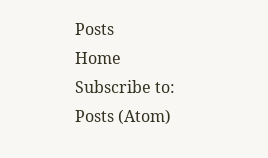Posts
Home
Subscribe to:
Posts (Atom)